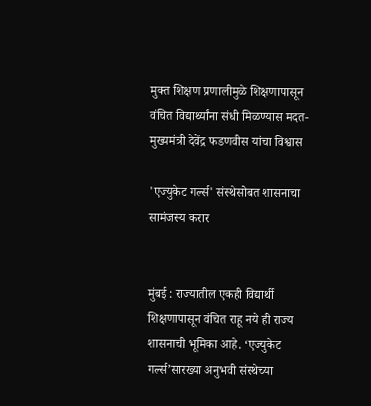मुक्त शिक्षण प्रणालीमुळे शिक्षणापासून वंचित विद्यार्थ्यांना संधी मिळण्यास मदत-मुख्यमंत्री देवेंद्र फडणवीस यांचा विश्वास

'एज्युकेट गर्ल्स' संस्थेसोबत शासनाचा सामंजस्य करार


मुंबई : राज्यातील एकही विद्यार्थी शिक्षणापासून वंचित राहू नये ही राज्य शासनाची भूमिका आहे. ‘एज्युकेट गर्ल्स’सारख्या अनुभवी संस्थेच्या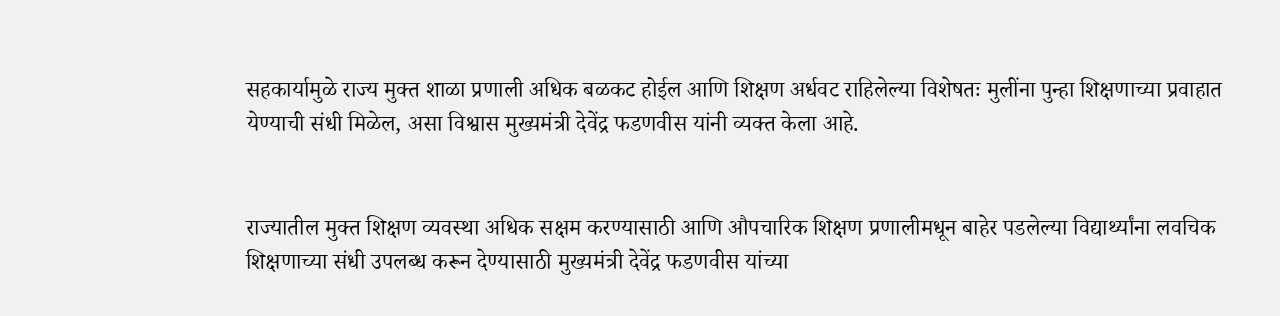सहकार्यामुळे राज्य मुक्त शाळा प्रणाली अधिक बळकट होईल आणि शिक्षण अर्धवट राहिलेल्या विशेषतः मुलींना पुन्हा शिक्षणाच्या प्रवाहात येण्याची संधी मिळेल, असा विश्वास मुख्यमंत्री देवेंद्र फडणवीस यांनी व्यक्त केला आहे.


राज्यातील मुक्त शिक्षण व्यवस्था अधिक सक्षम करण्यासाठी आणि औपचारिक शिक्षण प्रणालीमधून बाहेर पडलेल्या विद्यार्थ्यांना लवचिक शिक्षणाच्या संधी उपलब्ध करून देण्यासाठी मुख्यमंत्री देवेंद्र फडणवीस यांच्या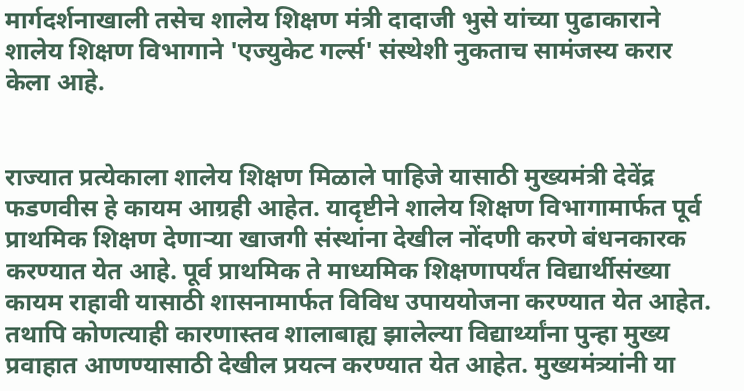मार्गदर्शनाखाली तसेच शालेय शिक्षण मंत्री दादाजी भुसे यांच्या पुढाकाराने शालेय शिक्षण विभागाने 'एज्युकेट गर्ल्स' संस्थेशी नुकताच सामंजस्य करार केला आहे.


राज्यात प्रत्येकाला शालेय शिक्षण मिळाले पाहिजे यासाठी मुख्यमंत्री देवेंद्र फडणवीस हे कायम आग्रही आहेत. यादृष्टीने शालेय शिक्षण विभागामार्फत पूर्व प्राथमिक शिक्षण देणाऱ्या खाजगी संस्थांना देखील नोंदणी करणे बंधनकारक करण्यात येत आहे. पूर्व प्राथमिक ते माध्यमिक शिक्षणापर्यंत विद्यार्थीसंख्या कायम राहावी यासाठी शासनामार्फत विविध उपाययोजना करण्यात येत आहेत. तथापि कोणत्याही कारणास्तव शालाबाह्य झालेल्या विद्यार्थ्यांना पुन्हा मुख्य प्रवाहात आणण्यासाठी देखील प्रयत्न करण्यात येत आहेत. मुख्यमंत्र्यांनी या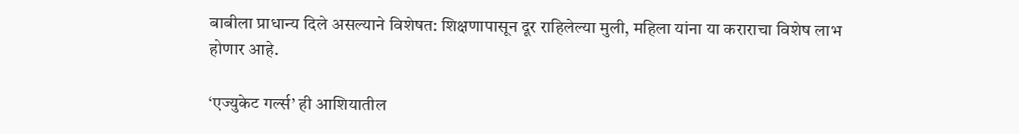बाबीला प्राधान्य दिले असल्याने विशेषत: शिक्षणापासून दूर राहिलेल्या मुली, महिला यांना या कराराचा विशेष लाभ होणार आहे.

‘एज्युकेट गर्ल्स’ ही आशियातील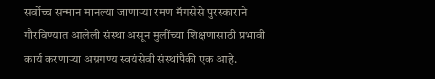सर्वोच्च सन्मान मानल्या जाणाऱ्या रमण मॅगसेसे पुरस्काराने गौरविण्यात आलेली संस्था असून मुलींच्या शिक्षणासाठी प्रभावी कार्य करणाऱ्या अग्रगण्य स्वयंसेवी संस्थांपैकी एक आहे.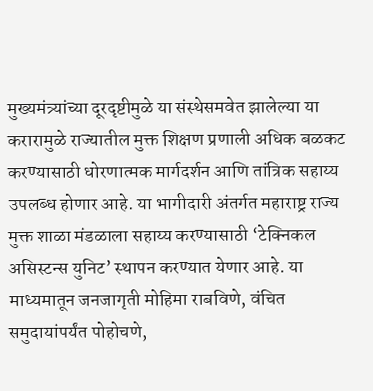मुख्यमंत्र्यांच्या दूरदृष्टीमुळे या संस्थेसमवेत झालेल्या या करारामुळे राज्यातील मुक्त शिक्षण प्रणाली अधिक बळकट करण्यासाठी धोरणात्मक मार्गदर्शन आणि तांत्रिक सहाय्य उपलब्ध होणार आहे. या भागीदारी अंतर्गत महाराष्ट्र राज्य मुक्त शाळा मंडळाला सहाय्य करण्यासाठी ‘टेक्निकल असिस्टन्स युनिट’ स्थापन करण्यात येणार आहे. या माध्यमातून जनजागृती मोहिमा राबविणे, वंचित समुदायांपर्यंत पोहोचणे,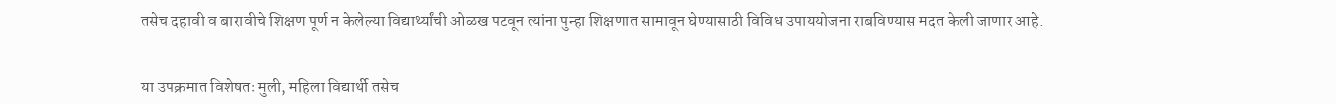तसेच दहावी व बारावीचे शिक्षण पूर्ण न केलेल्या विद्यार्थ्यांची ओळख पटवून त्यांना पुन्हा शिक्षणात सामावून घेण्यासाठी विविध उपाययोजना राबविण्यास मदत केली जाणार आहे.


या उपक्रमात विशेषतः मुली, महिला विद्यार्थी तसेच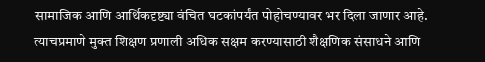सामाजिक आणि आर्थिकदृष्ट्या वंचित घटकांपर्यंत पोहोचण्यावर भर दिला जाणार आहे. त्याचप्रमाणे मुक्त शिक्षण प्रणाली अधिक सक्षम करण्यासाठी शैक्षणिक संसाधने आणि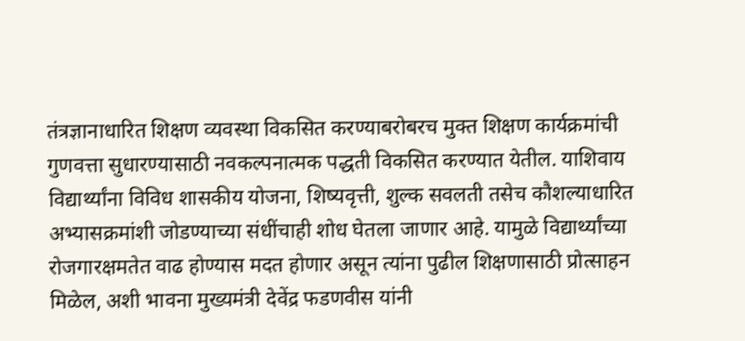तंत्रज्ञानाधारित शिक्षण व्यवस्था विकसित करण्याबरोबरच मुक्त शिक्षण कार्यक्रमांची गुणवत्ता सुधारण्यासाठी नवकल्पनात्मक पद्धती विकसित करण्यात येतील. याशिवाय विद्यार्थ्यांना विविध शासकीय योजना, शिष्यवृत्ती, शुल्क सवलती तसेच कौशल्याधारित अभ्यासक्रमांशी जोडण्याच्या संधींचाही शोध घेतला जाणार आहे. यामुळे विद्यार्थ्यांच्या रोजगारक्षमतेत वाढ होण्यास मदत होणार असून त्यांना पुढील शिक्षणासाठी प्रोत्साहन मिळेल, अशी भावना मुख्यमंत्री देवेंद्र फडणवीस यांनी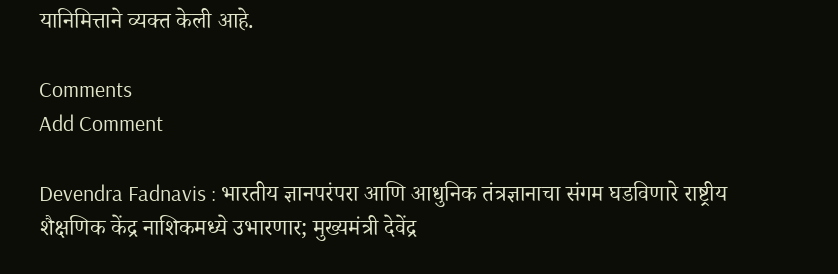यानिमित्ताने व्यक्त केली आहे.

Comments
Add Comment

Devendra Fadnavis : भारतीय ज्ञानपरंपरा आणि आधुनिक तंत्रज्ञानाचा संगम घडविणारे राष्ट्रीय शैक्षणिक केंद्र नाशिकमध्ये उभारणार; मुख्यमंत्री देवेंद्र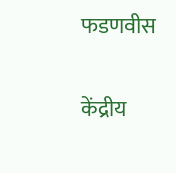फडणवीस

केंद्रीय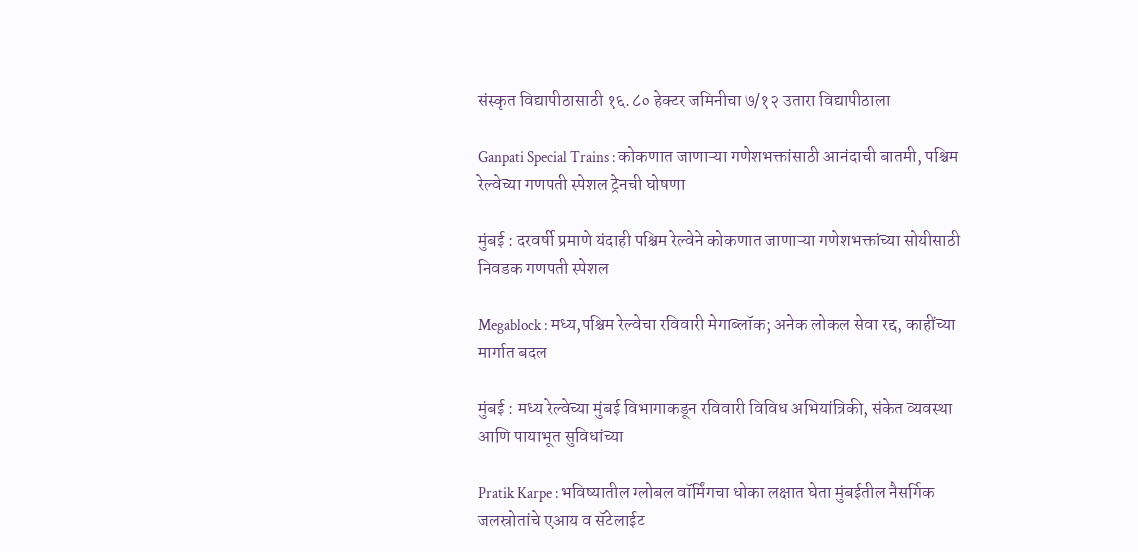संस्कृत विद्यापीठासाठी १६.८० हेक्टर जमिनीचा ७/१२ उतारा विद्यापीठाला

Ganpati Special Trains : कोकणात जाणाऱ्या गणेशभक्तांसाठी आनंदाची बातमी, पश्चिम रेल्वेच्या गणपती स्पेशल ट्रेनची घोषणा

मुंबई : दरवर्षी प्रमाणे यंदाही पश्चिम रेल्वेने कोकणात जाणाऱ्या गणेशभक्तांच्या सोयीसाठी निवडक गणपती स्पेशल

Megablock : मध्य,पश्चिम रेल्वेचा रविवारी मेगाब्लॉक; अनेक लोकल सेवा रद्द, काहींच्या मार्गात बदल

मुंबई : मध्य रेल्वेच्या मुंबई विभागाकडून रविवारी विविध अभियांत्रिकी, संकेत व्यवस्था आणि पायाभूत सुविधांच्या

Pratik Karpe : भविष्यातील ग्लोबल वॉर्मिंगचा धोका लक्षात घेता मुंबईतील नैसर्गिक जलस्रोतांचे एआय व सॅटेलाईट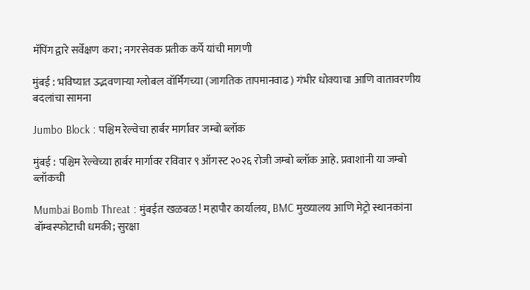मॅपिंग द्वारे सर्वेक्षण करा; नगरसेवक प्रतीक कर्पे यांची मागणी

मुंबई : भविष्यात उद्भवणाऱ्या ग्लोबल वॉर्मिंगच्या (जागतिक तापमानवाढ) गंभीर धोक्याचा आणि वातावरणीय बदलांचा सामना

Jumbo Block : पश्चिम रेल्वेचा हार्बर मार्गावर जम्बो ब्लॉक

मुंबई : पश्चिम रेल्वेच्या हार्बर मार्गावर रविवार ९ ऑगस्ट २०२६ रोजी जम्बो ब्लॉक आहे. प्रवाशांनी या जम्बो ब्लॉकची

Mumbai Bomb Threat : मुंबईत खळबळ! महापौर कार्यालय, BMC मुख्यालय आणि मेट्रो स्थानकांना बॉम्बस्फोटाची धमकी; सुरक्षा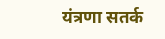यंत्रणा सतर्क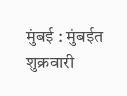मुंबई : मुंबईत शुक्रवारी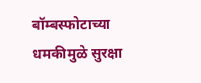बॉम्बस्फोटाच्या धमकीमुळे सुरक्षा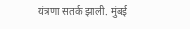यंत्रणा सतर्क झाली. मुंबई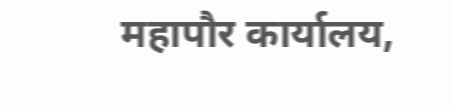महापौर कार्यालय,